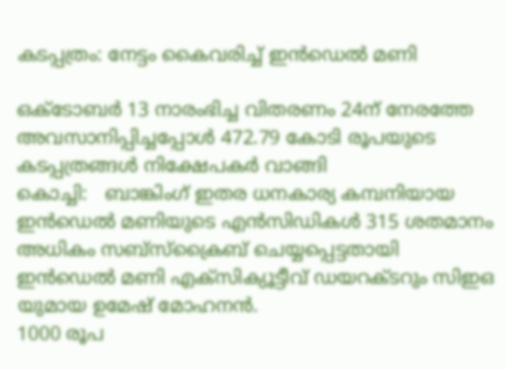കടപ്പത്രം: നേട്ടം കൈവരിച്ച് ഇന്‍ഡെല്‍ മണി

ഒക്ടോബര്‍ 13 നാരംഭിച്ച വിതരണം 24ന് നേരത്തേ  അവസാനിപ്പിച്ചപ്പോള്‍ 472.79 കോടി രൂപയുടെ കടപ്പത്രങ്ങള്‍ നിക്ഷേപകര്‍ വാങ്ങി
കൊച്ചി:   ബാങ്കിംഗ് ഇതര ധനകാര്യ കമ്പനിയായ ഇന്‍ഡെല്‍ മണിയുടെ എന്‍സിഡികള്‍ 315 ശതമാനം അധികം സബ്‌സ്‌ക്രൈബ് ചെയ്യപ്പെട്ടതായി  ഇന്‍ഡെല്‍ മണി എക്‌സിക്യൂട്ടീവ് ഡയറക്ടറും സിഇഒ യുമായ ഉമേഷ് മോഹനന്‍.
1000 രൂപ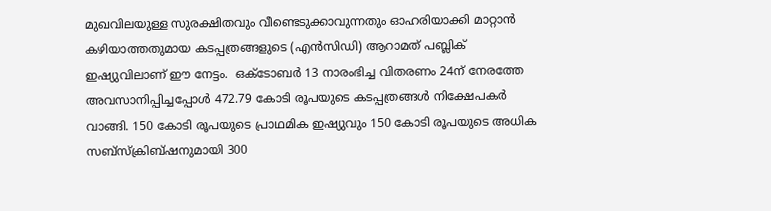മുഖവിലയുള്ള സുരക്ഷിതവും വീണ്ടെടുക്കാവുന്നതും ഓഹരിയാക്കി മാറ്റാന്‍ കഴിയാത്തതുമായ കടപ്പത്രങ്ങളുടെ (എന്‍സിഡി) ആറാമത് പബ്ലിക് ഇഷ്യുവിലാണ് ഈ നേട്ടം.  ഒക്ടോബര്‍ 13 നാരംഭിച്ച വിതരണം 24ന് നേരത്തേ  അവസാനിപ്പിച്ചപ്പോള്‍ 472.79 കോടി രൂപയുടെ കടപ്പത്രങ്ങള്‍ നിക്ഷേപകര്‍ വാങ്ങി. 150 കോടി രൂപയുടെ പ്രാഥമിക ഇഷ്യുവും 150 കോടി രൂപയുടെ അധിക സബ്‌സ്‌ക്രിബ്ഷനുമായി 300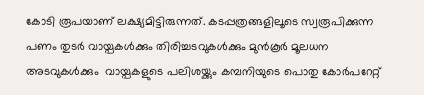കോടി രൂപയാണ് ലക്ഷ്യമിട്ടിരുന്നത്. കടപ്പത്രങ്ങളിലൂടെ സ്വരൂപിക്കുന്ന പണം തുടര്‍ വായ്പകള്‍ക്കും തിരിച്ചടവുകള്‍ക്കും മുന്‍കൂര്‍ മൂലധന അടവുകള്‍ക്കും  വായ്പകളുടെ പലിശയ്ക്കും കമ്പനിയുടെ പൊതു കോര്‍പറേറ്റ്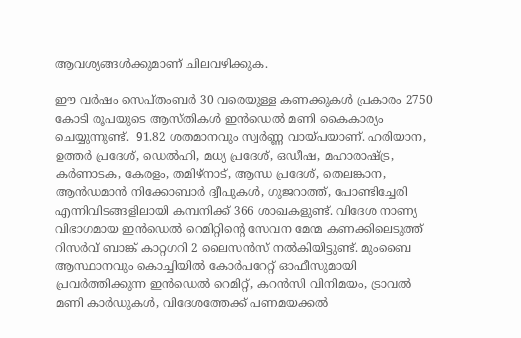ആവശ്യങ്ങള്‍ക്കുമാണ് ചിലവഴിക്കുക.

ഈ വര്‍ഷം സെപ്തംബര്‍ 30 വരെയുള്ള കണക്കുകള്‍ പ്രകാരം 2750 കോടി രൂപയുടെ ആസ്തികള്‍ ഇന്‍ഡെല്‍ മണി കൈകാര്യം ചെയ്യുന്നുണ്ട്.  91.82 ശതമാനവും സ്വര്‍ണ്ണ വായ്പയാണ്. ഹരിയാന, ഉത്തര്‍ പ്രദേശ്, ഡെല്‍ഹി, മധ്യ പ്രദേശ്, ഒഡീഷ, മഹാരാഷ്ട്ര, കര്‍ണാടക, കേരളം, തമിഴ്‌നാട്, ആന്ധ പ്രദേശ്, തെലങ്കാന, ആന്‍ഡമാന്‍ നിക്കോബാര്‍ ദ്വീപുകള്‍, ഗുജറാത്ത്, പോണ്ടിച്ചേരി എന്നിവിടങ്ങളിലായി കമ്പനിക്ക് 366 ശാഖകളുണ്ട്. വിദേശ നാണ്യ വിഭാഗമായ ഇന്‍ഡെല്‍ റെമിറ്റിന്റെ സേവന മേന്മ കണക്കിലെടുത്ത്  റിസര്‍വ് ബാങ്ക് കാറ്റഗറി 2 ലൈസന്‍സ് നല്‍കിയിട്ടുണ്ട്. മുംബൈ ആസ്ഥാനവും കൊച്ചിയില്‍ കോര്‍പറേറ്റ് ഓഫീസുമായി പ്രവര്‍ത്തിക്കുന്ന ഇന്‍ഡെല്‍ റെമിറ്റ്, കറന്‍സി വിനിമയം, ട്രാവല്‍ മണി കാര്‍ഡുകള്‍, വിദേശത്തേക്ക് പണമയക്കല്‍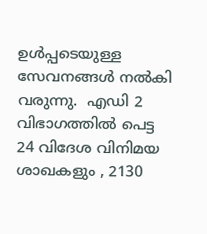ഉള്‍പ്പടെയുള്ള സേവനങ്ങള്‍ നല്‍കി വരുന്നു.  എഡി 2 വിഭാഗത്തില്‍ പെട്ട 24 വിദേശ വിനിമയ ശാഖകളും , 2130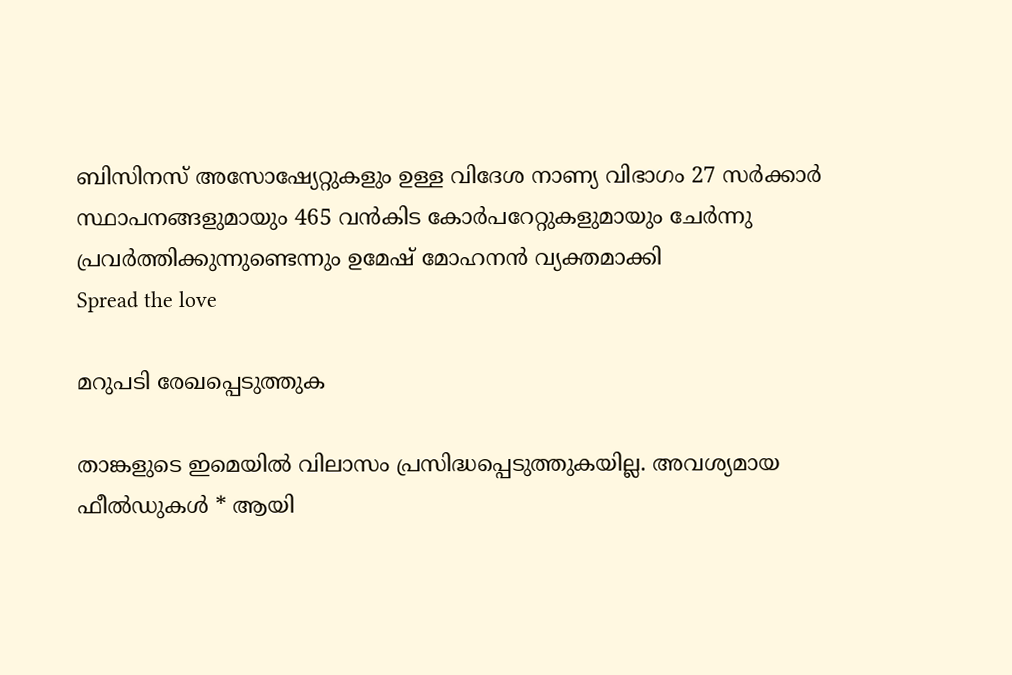ബിസിനസ് അസോഷ്യേറ്റുകളും ഉള്ള വിദേശ നാണ്യ വിഭാഗം 27 സര്‍ക്കാര്‍ സ്ഥാപനങ്ങളുമായും 465 വന്‍കിട കോര്‍പറേറ്റുകളുമായും ചേര്‍ന്നു പ്രവര്‍ത്തിക്കുന്നുണ്ടെന്നും ഉമേഷ് മോഹനന്‍ വ്യക്തമാക്കി
Spread the love

മറുപടി രേഖപ്പെടുത്തുക

താങ്കളുടെ ഇമെയില്‍ വിലാസം പ്രസിദ്ധപ്പെടുത്തുകയില്ല. അവശ്യമായ ഫീല്‍ഡുകള്‍ * ആയി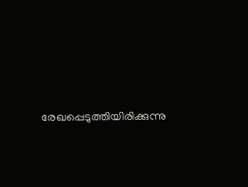രേഖപ്പെടുത്തിയിരിക്കുന്നു